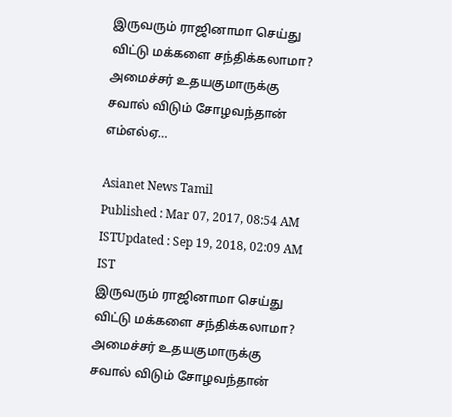இருவரும் ராஜினாமா செய்து விட்டு மக்களை சந்திக்கலாமா? அமைச்சர் உதயகுமாருக்கு சவால் விடும் சோழவந்தான் எம்எல்ஏ…

Asianet News Tamil
Published : Mar 07, 2017, 08:54 AM ISTUpdated : Sep 19, 2018, 02:09 AM IST
இருவரும் ராஜினாமா செய்து விட்டு மக்களை சந்திக்கலாமா? அமைச்சர் உதயகுமாருக்கு சவால் விடும் சோழவந்தான்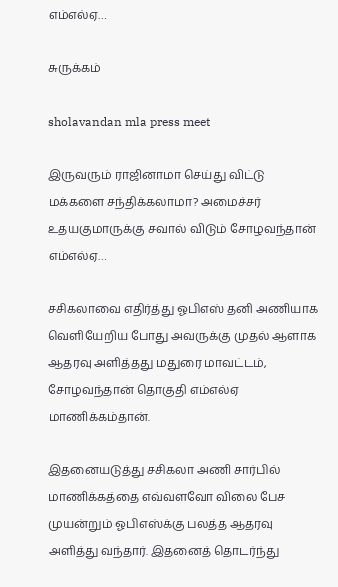எம்எல்ஏ…

சுருக்கம்

sholavandan mla press meet

இருவரும் ராஜினாமா செய்து விட்டு மக்களை சந்திக்கலாமா? அமைச்சர் உதயகுமாருக்கு சவால் விடும் சோழவந்தான் எம்எல்ஏ…

சசிகலாவை எதிர்த்து ஓபிஎஸ் தனி அணியாக வெளியேறிய போது அவருக்கு முதல் ஆளாக ஆதரவு அளித்தது மதுரை மாவட்டம், சோழவந்தான் தொகுதி எம்எல்ஏ மாணிக்கம்தான்.

இதனையடுத்து சசிகலா அணி சார்பில் மாணிக்கத்தை எவ்வளவோ விலை பேச முயன்றும் ஓபிஎஸ்க்கு பலத்த ஆதரவு அளித்து வந்தார். இதனைத் தொடர்ந்து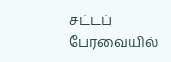சட்டப் பேரவையில்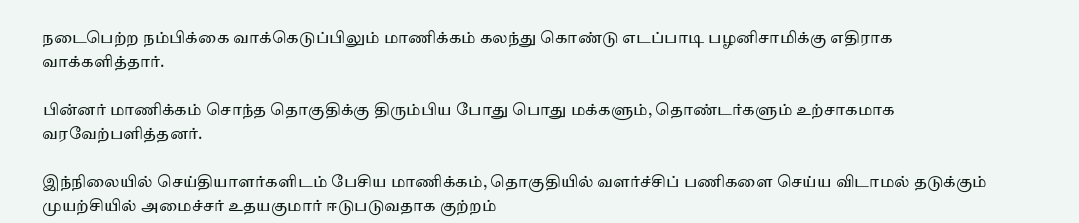நடைபெற்ற நம்பிக்கை வாக்கெடுப்பிலும் மாணிக்கம் கலந்து கொண்டு எடப்பாடி பழனிசாமிக்கு எதிராக வாக்களித்தார்.

பின்னர் மாணிக்கம் சொந்த தொகுதிக்கு திரும்பிய போது பொது மக்களும், தொண்டர்களும் உற்சாகமாக வரவேற்பளித்தனர்.

இந்நிலையில் செய்தியாளர்களிடம் பேசிய மாணிக்கம், தொகுதியில் வளர்ச்சிப் பணிகளை செய்ய விடாமல் தடுக்கும் முயற்சியில் அமைச்சர் உதயகுமார் ஈடுபடுவதாக குற்றம்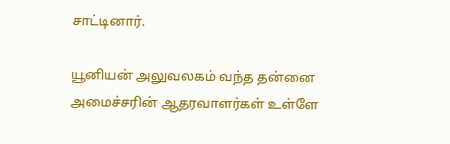சாட்டினார்.

யூனியன் அலுவலகம் வந்த தன்னை அமைச்சரின் ஆதரவாளர்கள் உள்ளே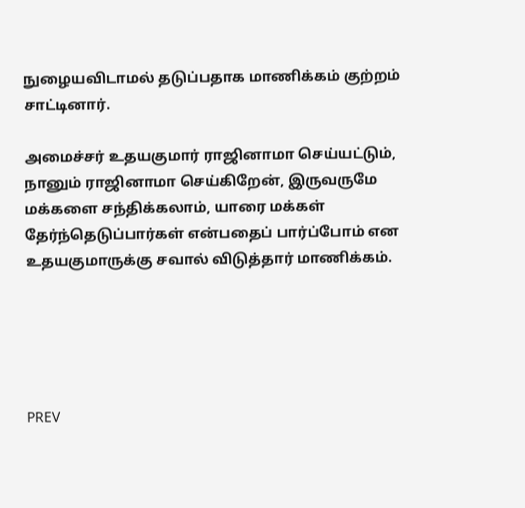நுழையவிடாமல் தடுப்பதாக மாணிக்கம் குற்றம் சாட்டினார்.

அமைச்சர் உதயகுமார் ராஜினாமா செய்யட்டும், நானும் ராஜினாமா செய்கிறேன், இருவருமே மக்களை சந்திக்கலாம், யாரை மக்கள் தேர்ந்தெடுப்பார்கள் என்பதைப் பார்ப்போம் என உதயகுமாருக்கு சவால் விடுத்தார் மாணிக்கம்.





PREV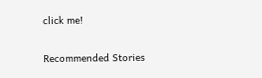click me!

Recommended Stories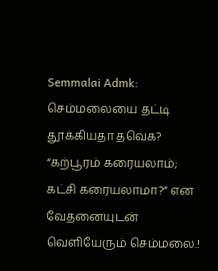Semmalai Admk: செம்மலையை தட்டி தூக்கியதா தவெக? “கற்பூரம் கரையலாம்; கட்சி கரையலாமா?” என வேதனையுடன் வெளியேரும் செம்மலை.!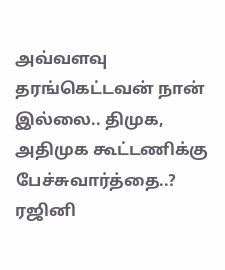அவ்வளவு தரங்கெட்டவன் நான் இல்லை.. திமுக, அதிமுக கூட்டணிக்கு பேச்சுவார்த்தை..? ரஜினி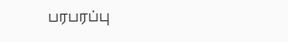பரபரப்பு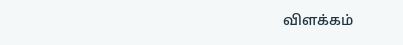விளக்கம்